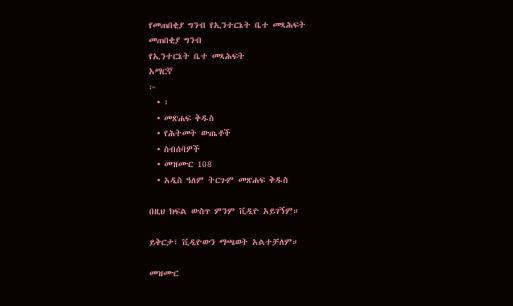የመጠበቂያ ግንብ የኢንተርኔት ቤተ መጻሕፍት
መጠበቂያ ግንብ
የኢንተርኔት ቤተ መጻሕፍት
አማርኛ
፦
  • ፡
  • መጽሐፍ ቅዱስ
  • የሕትመት ውጤቶች
  • ስብሰባዎች
  • መዝሙር 108
  • አዲስ ዓለም ትርጉም መጽሐፍ ቅዱስ

በዚህ ክፍል ውስጥ ምንም ቪዲዮ አይገኝም።

ይቅርታ፣ ቪዲዮውን ማጫወት አልተቻለም።

መዝሙር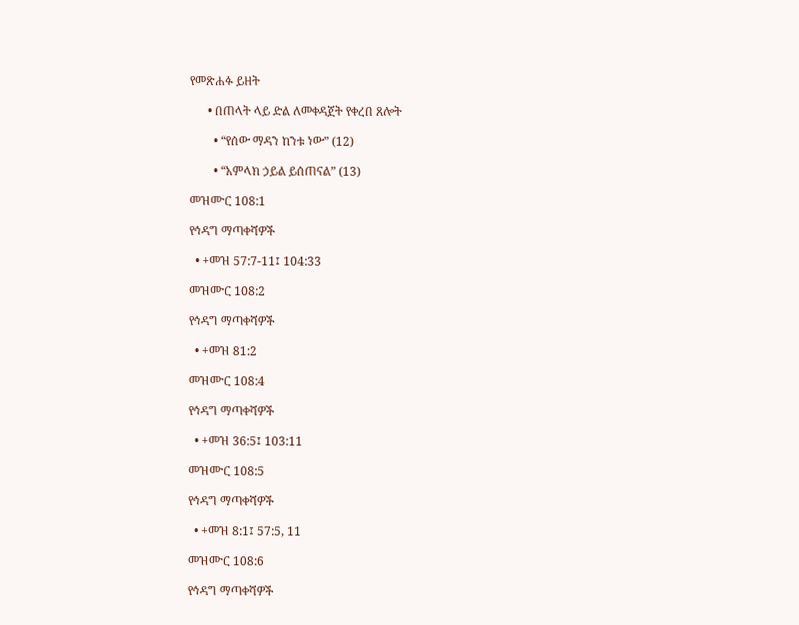የመጽሐፉ ይዘት

      • በጠላት ላይ ድል ለመቀዳጀት የቀረበ ጸሎት

        • “የሰው ማዳን ከንቱ ነው” (12)

        • “አምላክ ኃይል ይሰጠናል” (13)

መዝሙር 108:1

የኅዳግ ማጣቀሻዎች

  • +መዝ 57:7-11፤ 104:33

መዝሙር 108:2

የኅዳግ ማጣቀሻዎች

  • +መዝ 81:2

መዝሙር 108:4

የኅዳግ ማጣቀሻዎች

  • +መዝ 36:5፤ 103:11

መዝሙር 108:5

የኅዳግ ማጣቀሻዎች

  • +መዝ 8:1፤ 57:5, 11

መዝሙር 108:6

የኅዳግ ማጣቀሻዎች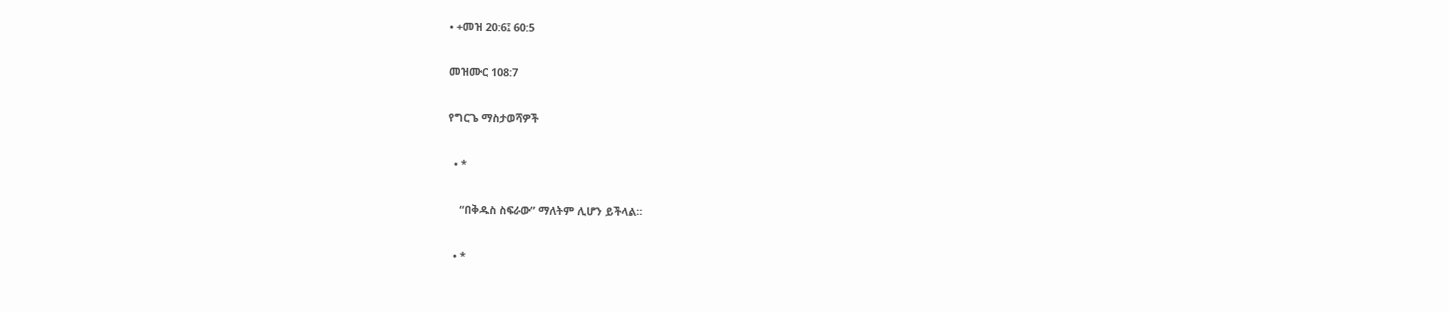• +መዝ 20:6፤ 60:5

መዝሙር 108:7

የግርጌ ማስታወሻዎች

  • *

    “በቅዱስ ስፍራው” ማለትም ሊሆን ይችላል።

  • *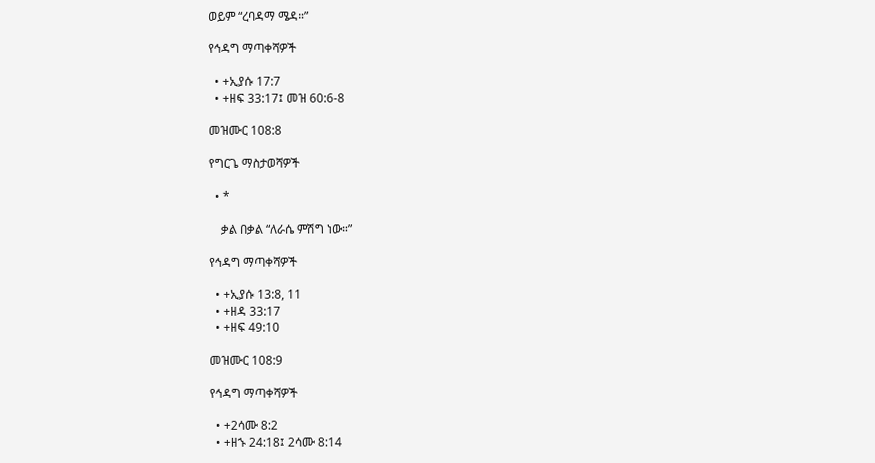ወይም “ረባዳማ ሜዳ።”

የኅዳግ ማጣቀሻዎች

  • +ኢያሱ 17:7
  • +ዘፍ 33:17፤ መዝ 60:6-8

መዝሙር 108:8

የግርጌ ማስታወሻዎች

  • *

    ቃል በቃል “ለራሴ ምሽግ ነው።”

የኅዳግ ማጣቀሻዎች

  • +ኢያሱ 13:8, 11
  • +ዘዳ 33:17
  • +ዘፍ 49:10

መዝሙር 108:9

የኅዳግ ማጣቀሻዎች

  • +2ሳሙ 8:2
  • +ዘኁ 24:18፤ 2ሳሙ 8:14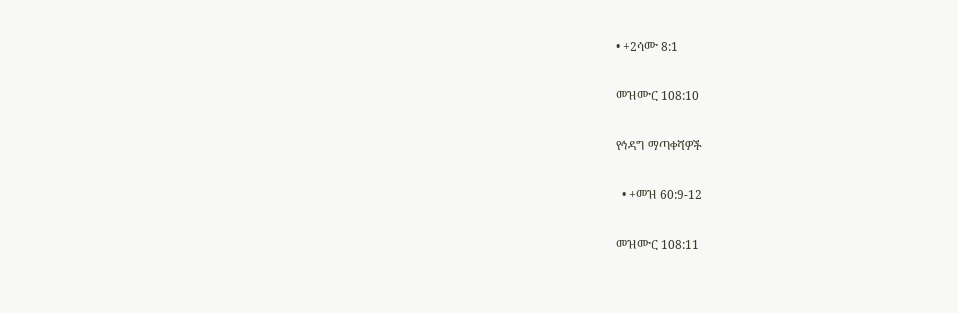• +2ሳሙ 8:1

መዝሙር 108:10

የኅዳግ ማጣቀሻዎች

  • +መዝ 60:9-12

መዝሙር 108:11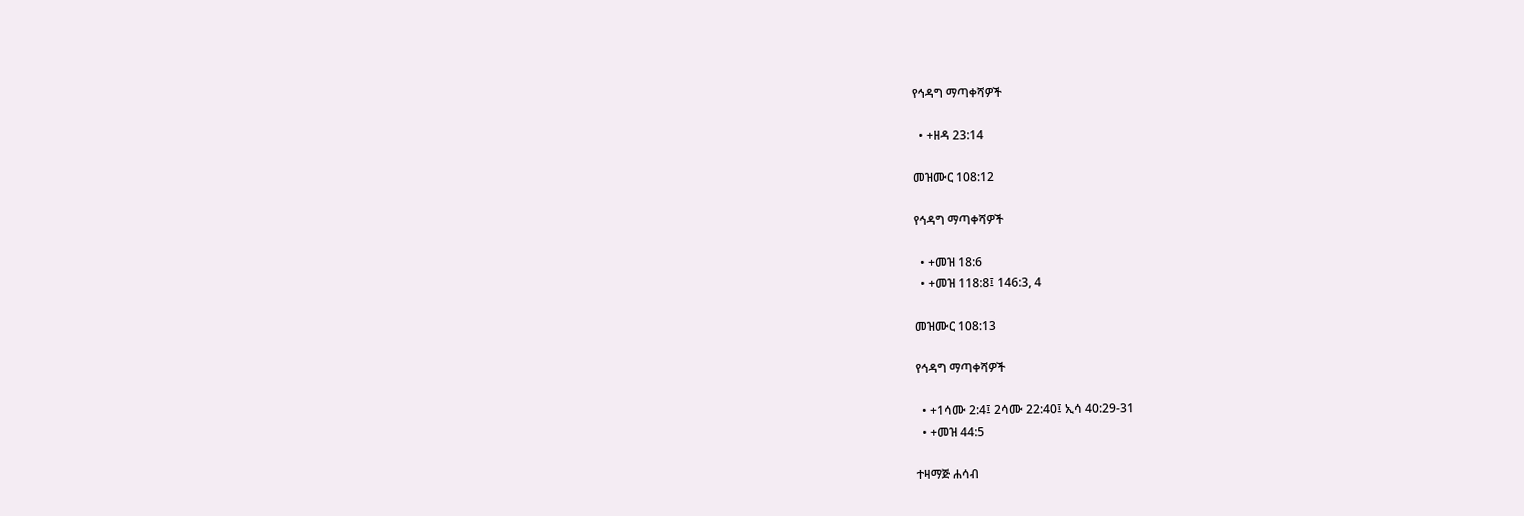የኅዳግ ማጣቀሻዎች

  • +ዘዳ 23:14

መዝሙር 108:12

የኅዳግ ማጣቀሻዎች

  • +መዝ 18:6
  • +መዝ 118:8፤ 146:3, 4

መዝሙር 108:13

የኅዳግ ማጣቀሻዎች

  • +1ሳሙ 2:4፤ 2ሳሙ 22:40፤ ኢሳ 40:29-31
  • +መዝ 44:5

ተዛማጅ ሐሳብ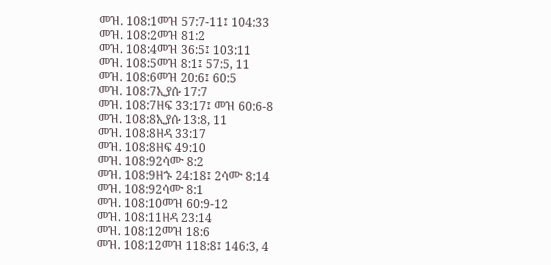መዝ. 108:1መዝ 57:7-11፤ 104:33
መዝ. 108:2መዝ 81:2
መዝ. 108:4መዝ 36:5፤ 103:11
መዝ. 108:5መዝ 8:1፤ 57:5, 11
መዝ. 108:6መዝ 20:6፤ 60:5
መዝ. 108:7ኢያሱ 17:7
መዝ. 108:7ዘፍ 33:17፤ መዝ 60:6-8
መዝ. 108:8ኢያሱ 13:8, 11
መዝ. 108:8ዘዳ 33:17
መዝ. 108:8ዘፍ 49:10
መዝ. 108:92ሳሙ 8:2
መዝ. 108:9ዘኁ 24:18፤ 2ሳሙ 8:14
መዝ. 108:92ሳሙ 8:1
መዝ. 108:10መዝ 60:9-12
መዝ. 108:11ዘዳ 23:14
መዝ. 108:12መዝ 18:6
መዝ. 108:12መዝ 118:8፤ 146:3, 4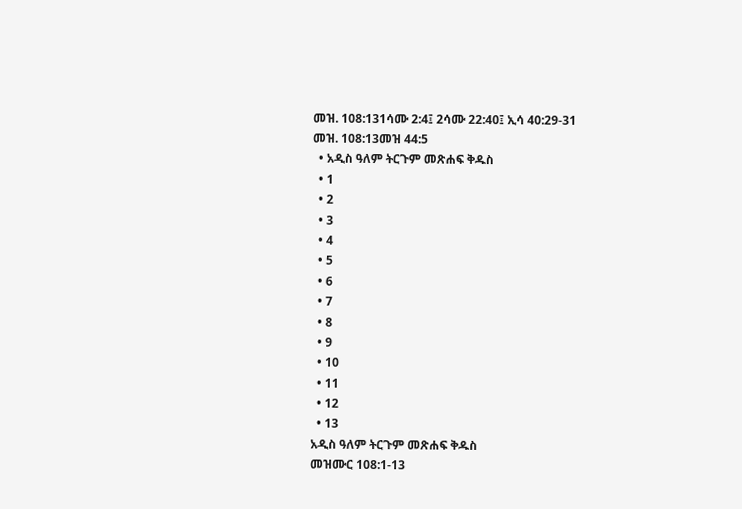መዝ. 108:131ሳሙ 2:4፤ 2ሳሙ 22:40፤ ኢሳ 40:29-31
መዝ. 108:13መዝ 44:5
  • አዲስ ዓለም ትርጉም መጽሐፍ ቅዱስ
  • 1
  • 2
  • 3
  • 4
  • 5
  • 6
  • 7
  • 8
  • 9
  • 10
  • 11
  • 12
  • 13
አዲስ ዓለም ትርጉም መጽሐፍ ቅዱስ
መዝሙር 108:1-13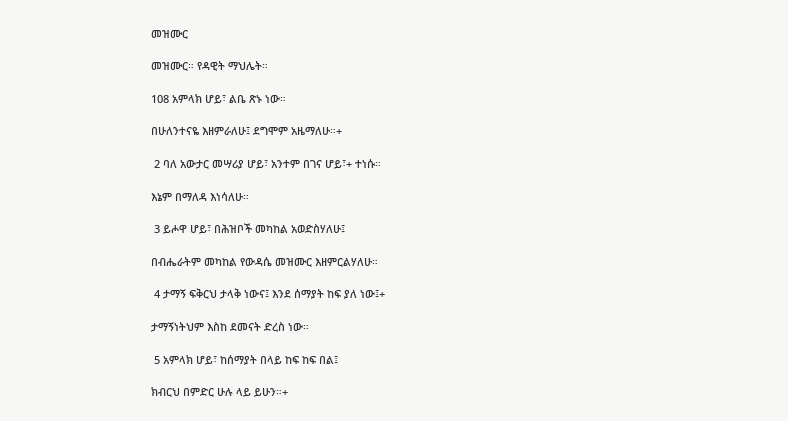መዝሙር

መዝሙር። የዳዊት ማህሌት።

108 አምላክ ሆይ፣ ልቤ ጽኑ ነው።

በሁለንተናዬ እዘምራለሁ፤ ደግሞም አዜማለሁ።+

 2 ባለ አውታር መሣሪያ ሆይ፣ አንተም በገና ሆይ፣+ ተነሱ።

እኔም በማለዳ እነሳለሁ።

 3 ይሖዋ ሆይ፣ በሕዝቦች መካከል አወድስሃለሁ፤

በብሔራትም መካከል የውዳሴ መዝሙር እዘምርልሃለሁ።

 4 ታማኝ ፍቅርህ ታላቅ ነውና፤ እንደ ሰማያት ከፍ ያለ ነው፤+

ታማኝነትህም እስከ ደመናት ድረስ ነው።

 5 አምላክ ሆይ፣ ከሰማያት በላይ ከፍ ከፍ በል፤

ክብርህ በምድር ሁሉ ላይ ይሁን።+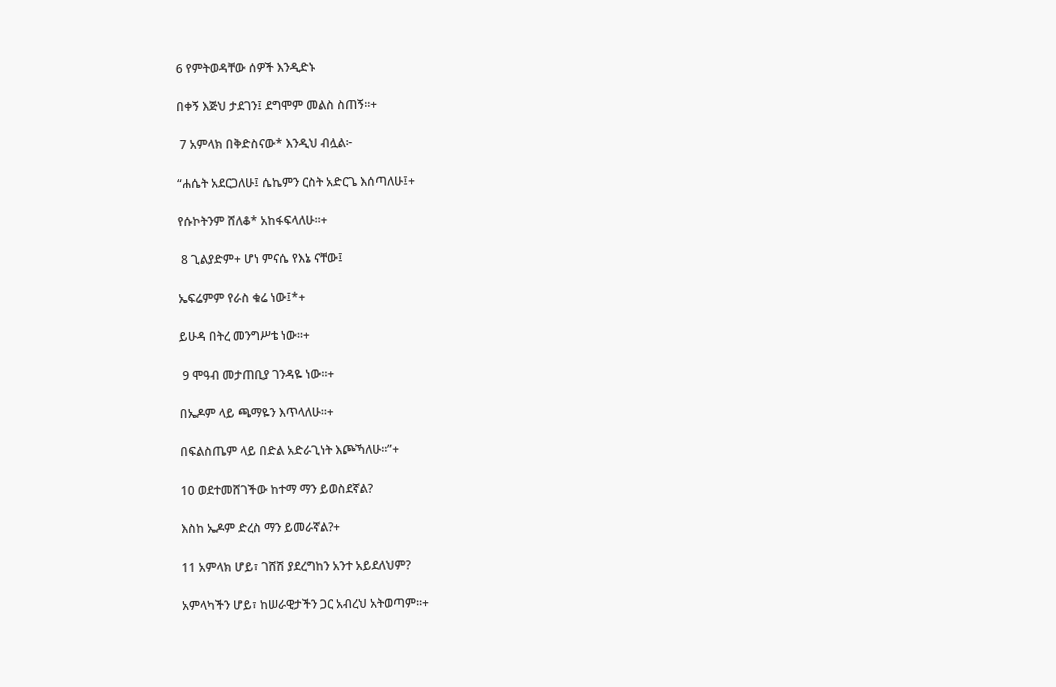6 የምትወዳቸው ሰዎች እንዲድኑ

በቀኝ እጅህ ታደገን፤ ደግሞም መልስ ስጠኝ።+

 7 አምላክ በቅድስናው* እንዲህ ብሏል፦

“ሐሴት አደርጋለሁ፤ ሴኬምን ርስት አድርጌ እሰጣለሁ፤+

የሱኮትንም ሸለቆ* አከፋፍላለሁ።+

 8 ጊልያድም+ ሆነ ምናሴ የእኔ ናቸው፤

ኤፍሬምም የራስ ቁሬ ነው፤*+

ይሁዳ በትረ መንግሥቴ ነው።+

 9 ሞዓብ መታጠቢያ ገንዳዬ ነው።+

በኤዶም ላይ ጫማዬን እጥላለሁ።+

በፍልስጤም ላይ በድል አድራጊነት እጮኻለሁ።”+

10 ወደተመሸገችው ከተማ ማን ይወስደኛል?

እስከ ኤዶም ድረስ ማን ይመራኛል?+

11 አምላክ ሆይ፣ ገሸሽ ያደረግከን አንተ አይደለህም?

አምላካችን ሆይ፣ ከሠራዊታችን ጋር አብረህ አትወጣም።+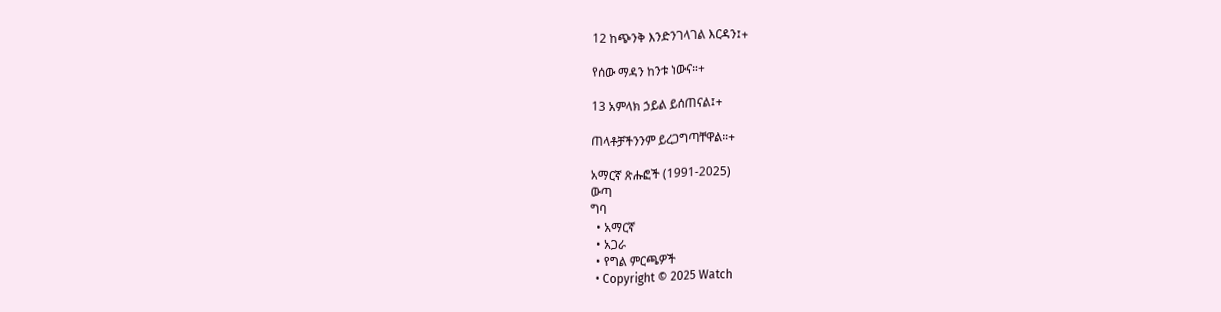12 ከጭንቅ እንድንገላገል እርዳን፤+

የሰው ማዳን ከንቱ ነውና።+

13 አምላክ ኃይል ይሰጠናል፤+

ጠላቶቻችንንም ይረጋግጣቸዋል።+

አማርኛ ጽሑፎች (1991-2025)
ውጣ
ግባ
  • አማርኛ
  • አጋራ
  • የግል ምርጫዎች
  • Copyright © 2025 Watch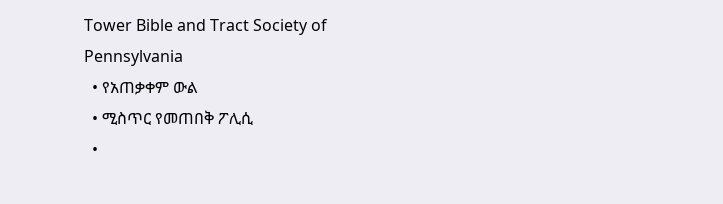Tower Bible and Tract Society of Pennsylvania
  • የአጠቃቀም ውል
  • ሚስጥር የመጠበቅ ፖሊሲ
  •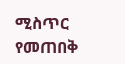ሚስጥር የመጠበቅ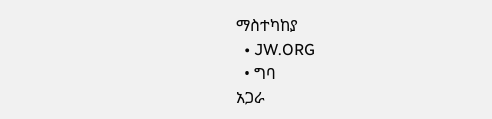ማስተካከያ
  • JW.ORG
  • ግባ
አጋራ